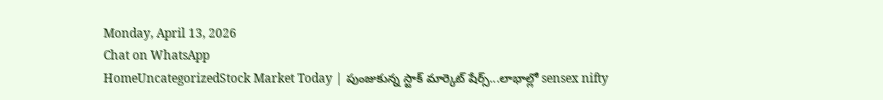Monday, April 13, 2026
Chat on WhatsApp
HomeUncategorizedStock Market Today | పుంజుకున్న స్టాక్ మార్కెట్‌ షేర్స్...లాభాల్లో sensex nifty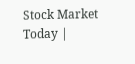Stock Market Today |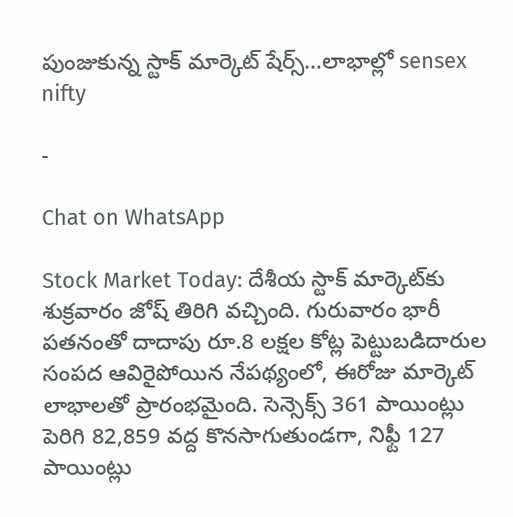పుంజుకున్న స్టాక్ మార్కెట్‌ షేర్స్…లాభాల్లో sensex nifty

-

Chat on WhatsApp

Stock Market Today: దేశీయ స్టాక్ మార్కెట్‌కు శుక్రవారం జోష్ తిరిగి వచ్చింది. గురువారం భారీ పతనంతో దాదాపు రూ.8 లక్షల కోట్ల పెట్టుబడిదారుల సంపద ఆవిరైపోయిన నేపథ్యంలో, ఈరోజు మార్కెట్ లాభాలతో ప్రారంభమైంది. సెన్సెక్స్ 361 పాయింట్లు పెరిగి 82,859 వద్ద కొనసాగుతుండగా, నిఫ్టీ 127 పాయింట్లు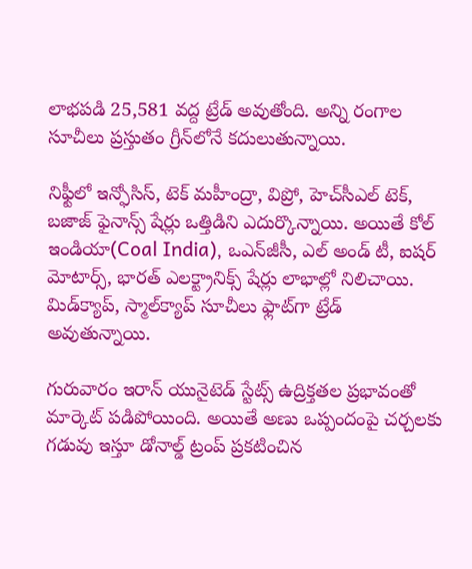లాభపడి 25,581 వద్ద ట్రేడ్ అవుతోంది. అన్ని రంగాల సూచీలు ప్రస్తుతం గ్రీన్‌లోనే కదులుతున్నాయి.

నిఫ్టీలో ఇన్ఫోసిస్, టెక్ మహీంద్రా, విప్రో, హెచ్‌సీఎల్ టెక్, బజాజ్ ఫైనాన్స్ షేర్లు ఒత్తిడిని ఎదుర్కొన్నాయి. అయితే కోల్ ఇండియా(Coal India), ఒఎన్‌జీసీ, ఎల్ అండ్ టీ, ఐషర్ మోటార్స్, భారత్ ఎలక్ట్రానిక్స్ షేర్లు లాభాల్లో నిలిచాయి. మిడ్‌క్యాప్, స్మాల్‌క్యాప్ సూచీలు ఫ్లాట్‌గా ట్రేడ్ అవుతున్నాయి.

గురువారం ఇరాన్ యునైటెడ్ స్టేట్స్ ఉద్రిక్తతల ప్రభావంతో మార్కెట్ పడిపోయింది. అయితే అణు ఒప్పందంపై చర్చలకు గడువు ఇస్తూ డోనాల్డ్ ట్రంప్ ప్రకటించిన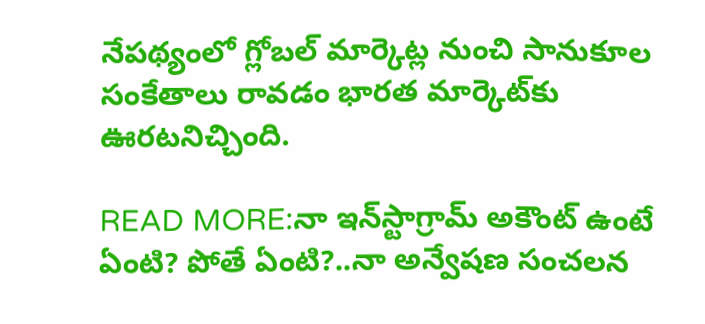నేపథ్యంలో గ్లోబల్ మార్కెట్ల నుంచి సానుకూల సంకేతాలు రావడం భారత మార్కెట్‌కు ఊరటనిచ్చింది.

READ MORE:నా ఇన్‌స్టాగ్రామ్ అకౌంట్ ఉంటే ఏంటి? పోతే ఏంటి?..నా అన్వేషణ సంచలన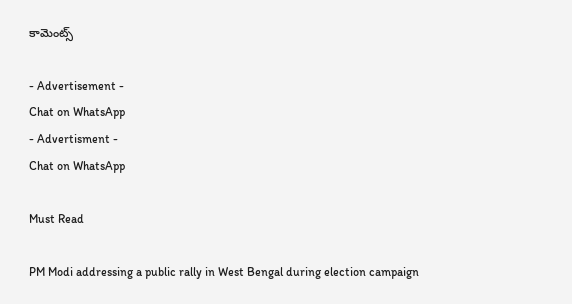కామెంట్స్

- Advertisement -
Chat on WhatsApp
- Advertisment -
Chat on WhatsApp

Must Read

PM Modi addressing a public rally in West Bengal during election campaign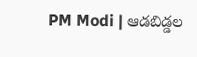PM Modi | ఆడబిడ్డల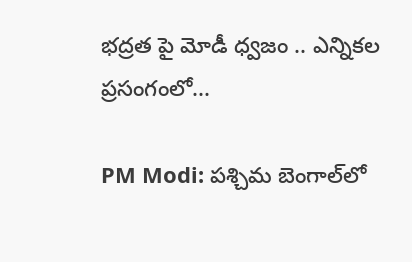భద్రత పై మోడీ ధ్వజం .. ఎన్నికల ప్రసంగంలో...

PM Modi: పశ్చిమ బెంగాల్‌లో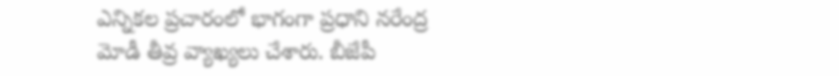ఎన్నికల ప్రచారంలో భాగంగా ప్రధాని నరేంద్ర మోడీ తీవ్ర వ్యాఖ్యలు చేశారు. బీజేపీ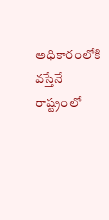అధికారంలోకి వస్తేనే రాష్ట్రంలో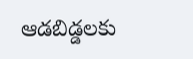ఆడబిడ్డలకు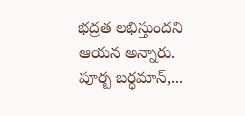భద్రత లభిస్తుందని ఆయన అన్నారు. పూర్బ బర్ధమాన్,...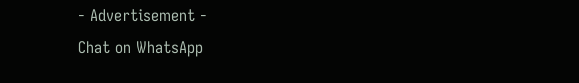- Advertisement -
Chat on WhatsApp